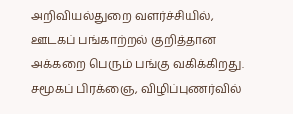அறிவியல்துறை வளர்ச்சியில், ஊடகப் பங்காற்றல் குறித்தான அக்கறை பெரும் பங்கு வகிக்கிறது. சமூகப் பிரக்ஞை, விழிப்புணர்வில்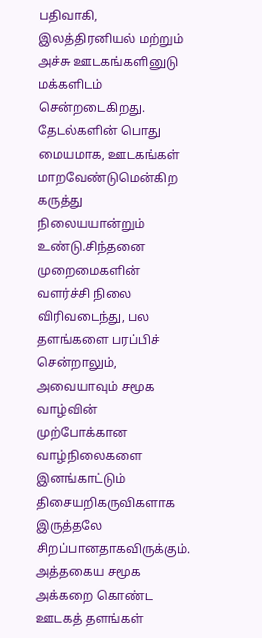பதிவாகி, இலத்திரனியல் மற்றும் அச்சு ஊடகங்களினுடு மக்களிடம் சென்றடைகிறது.
தேடல்களின் பொது மையமாக, ஊடகங்கள் மாறவேண்டுமென்கிற கருத்து நிலையயான்றும் உண்டு.சிந்தனை முறைமைகளின் வளர்ச்சி நிலை விரிவடைந்து, பல தளங்களை பரப்பிச் சென்றாலும், அவையாவும் சமூக வாழ்வின் முற்போக்கான வாழ்நிலைகளை இனங்காட்டும் திசையறிகருவிகளாக இருத்தலே சிறப்பானதாகவிருக்கும்.
அத்தகைய சமூக அக்கறை கொண்ட ஊடகத் தளங்கள்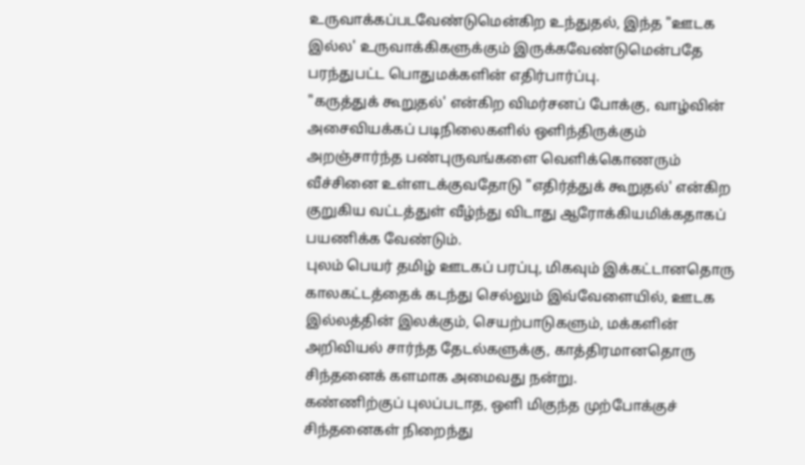உருவாக்கப்படவேண்டுமென்கிற உந்துதல், இந்த "ஊடக இல்ல' உருவாக்கிகளுக்கும் இருக்கவேண்டுமென்பதே பரந்துபட்ட பொதுமக்களின் எதிர்பார்ப்பு.
"கருத்துக் கூறுதல்' என்கிற விமர்சனப் போக்கு, வாழ்வின் அசைவியக்கப் படிநிலைகளில் ஒளிந்திருக்கும் அறஞ்சார்ந்த பண்புருவங்களை வெளிக்கொணரும் வீச்சினை உள்ளடக்குவதோடு "எதிர்த்துக் கூறுதல்' என்கிற குறுகிய வட்டத்துள் வீழ்ந்து விடாது ஆரோக்கியமிக்கதாகப் பயணிக்க வேண்டும்.
புலம் பெயர் தமிழ் ஊடகப் பரப்பு, மிகவும் இக்கட்டானதொரு காலகட்டத்தைக் கடந்து செல்லும் இவ்வேளையில், ஊடக இல்லத்தின் இலக்கும், செயற்பாடுகளும், மக்களின் அறிவியல் சார்ந்த தேடல்களுக்கு, காத்திரமானதொரு சிந்தனைக் களமாக அமைவது நன்று.
கண்ணிற்குப் புலப்படாத, ஒளி மிகுந்த முற்போக்குச் சிந்தனைகள் நிறைந்து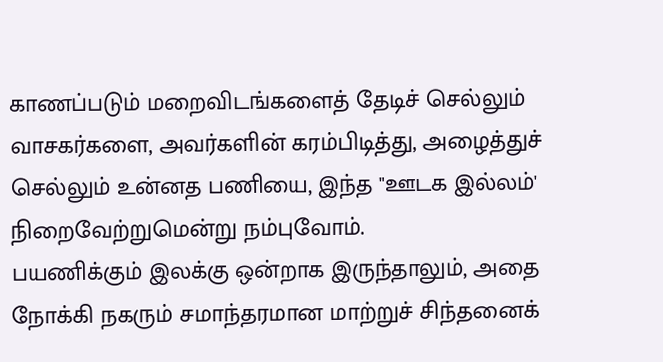காணப்படும் மறைவிடங்களைத் தேடிச் செல்லும் வாசகர்களை, அவர்களின் கரம்பிடித்து, அழைத்துச் செல்லும் உன்னத பணியை, இந்த "ஊடக இல்லம்' நிறைவேற்றுமென்று நம்புவோம்.
பயணிக்கும் இலக்கு ஒன்றாக இருந்தாலும், அதை நோக்கி நகரும் சமாந்தரமான மாற்றுச் சிந்தனைக்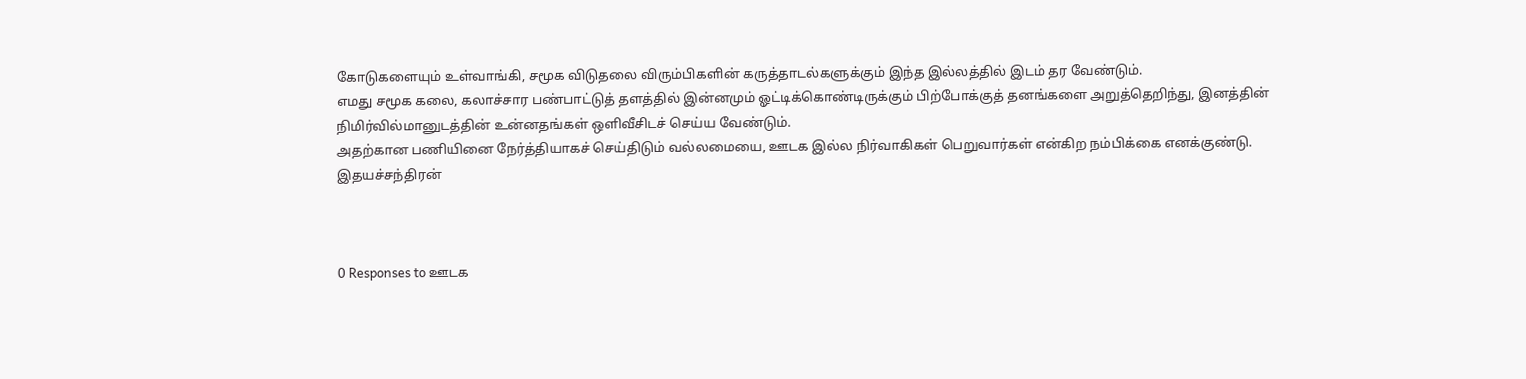கோடுகளையும் உள்வாங்கி, சமூக விடுதலை விரும்பிகளின் கருத்தாடல்களுக்கும் இந்த இல்லத்தில் இடம் தர வேண்டும்.
எமது சமூக கலை, கலாச்சார பண்பாட்டுத் தளத்தில் இன்னமும் ஓட்டிக்கொண்டிருக்கும் பிற்போக்குத் தனங்களை அறுத்தெறிந்து, இனத்தின் நிமிர்வில்மானுடத்தின் உன்னதங்கள் ஒளிவீசிடச் செய்ய வேண்டும்.
அதற்கான பணியினை நேர்த்தியாகச் செய்திடும் வல்லமையை, ஊடக இல்ல நிர்வாகிகள் பெறுவார்கள் என்கிற நம்பிக்கை எனக்குண்டு.
இதயச்சந்திரன்



0 Responses to ஊடக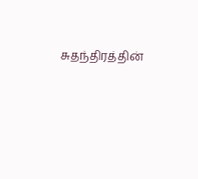சுதந்திரத்தின்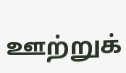ஊற்றுக்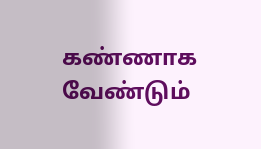கண்ணாக வேண்டும்